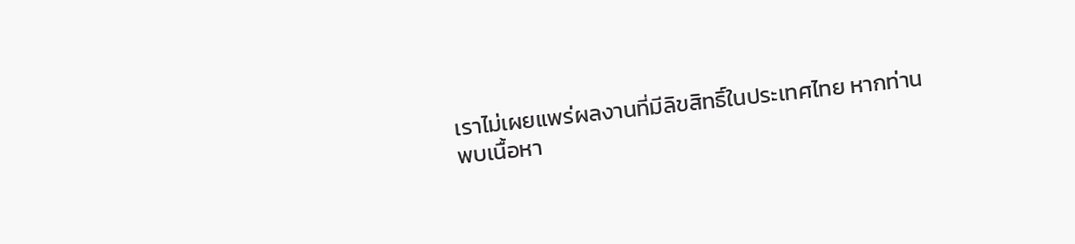เราไม่เผยแพร่ผลงานที่มีลิขสิทธิ์ในประเทศไทย หากท่านพบเนื้อหา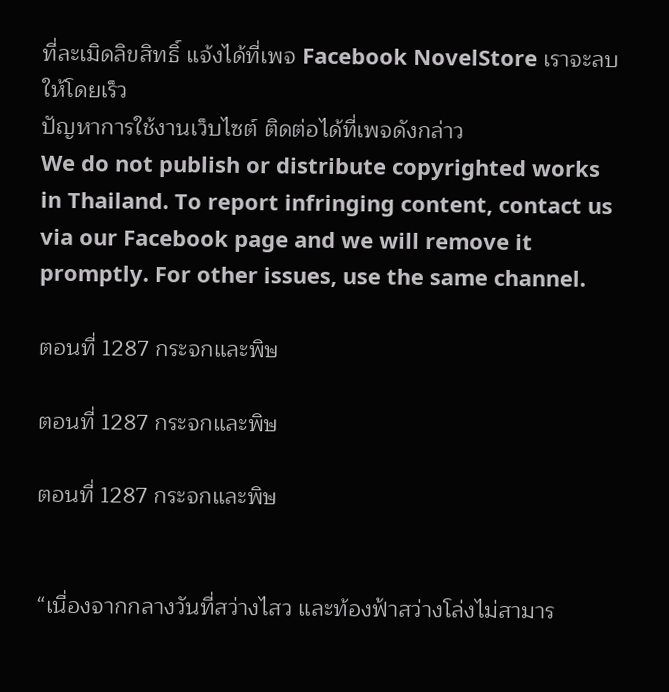ที่ละเมิดลิขสิทธิ์ แจ้งได้ที่เพจ Facebook NovelStore เราจะลบให้โดยเร็ว
ปัญหาการใช้งานเว็บไซต์ ติดต่อได้ที่เพจดังกล่าว
We do not publish or distribute copyrighted works in Thailand. To report infringing content, contact us via our Facebook page and we will remove it promptly. For other issues, use the same channel.

ตอนที่ 1287 กระจกและพิษ

ตอนที่ 1287 กระจกและพิษ

ตอนที่ 1287 กระจกและพิษ


“เนื่องจากกลางวันที่สว่างไสว และท้องฟ้าสว่างโล่งไม่สามาร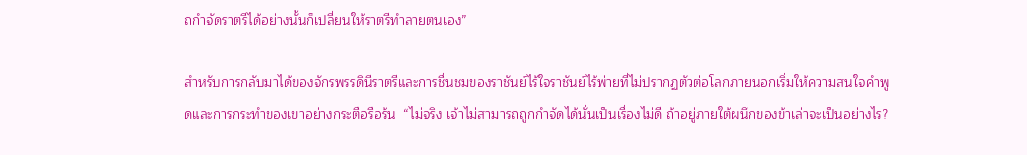ถกำจัดราตรีได้อย่างนั้นก็เปลี่ยนให้ราตรีทำลายตนเอง”

สำหรับการกลับมาได้ของจักรพรรดินีราตรีและการชื่นชมของราชันย์ไร้ใจราชันย์ไร้พ่ายที่ไม่ปรากฏตัวต่อโลกภายนอกเริ่มให้ความสนใจคำพูดและการกระทำของเขาอย่างกระตือรือร้น  “ไม่จริง เจ้าไม่สามารถถูกกำจัดได้นั่นเป็นเรื่องไม่ดี ถ้าอยู่ภายใต้ผนึกของข้าเล่าจะเป็นอย่างไร?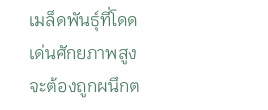เมล็ดพันธุ์ที่โดดเด่นศักยภาพสูงจะต้องถูกผนึกต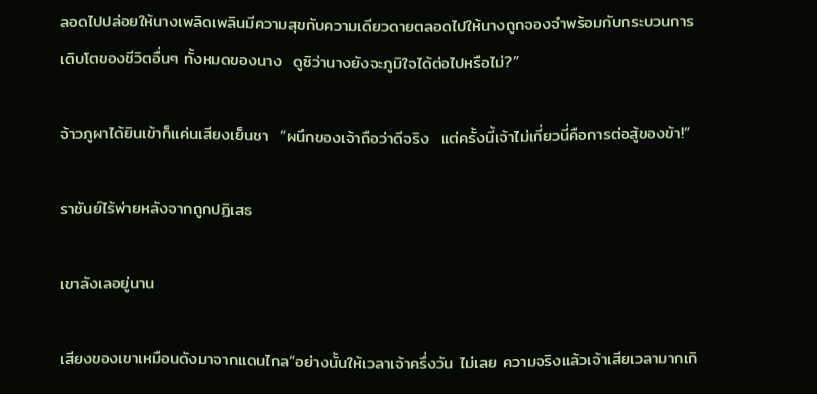ลอดไปปล่อยให้นางเพลิดเพลินมีความสุขกับความเดียวดายตลอดไปให้นางถูกจองจำพร้อมกับกระบวนการเติบโตของชีวิตอื่นๆ ทั้งหมดของนาง  ดูซิว่านางยังจะภูมิใจได้ต่อไปหรือไม่?”

จ้าวภูผาได้ยินเข้าก็แค่นเสียงเย็นชา  “ผนึกของเจ้าถือว่าดีจริง  แต่ครั้งนี้เจ้าไม่เกี่ยวนี่คือการต่อสู้ของข้า!”

ราชันย์ไร้พ่ายหลังจากถูกปฏิเสธ

เขาลังเลอยู่นาน

เสียงของเขาเหมือนดังมาจากแดนไกล“อย่างนั้นให้เวลาเจ้าครึ่งวัน ไม่เลย ความจริงแล้วเจ้าเสียเวลามากเกิ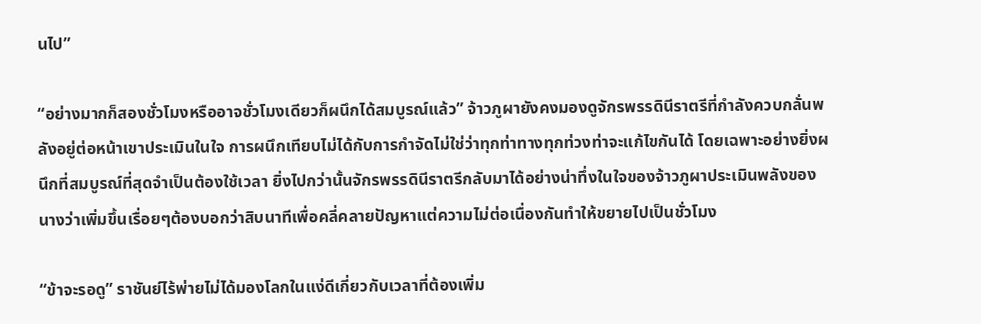นไป”

“อย่างมากก็สองชั่วโมงหรืออาจชั่วโมงเดียวก็ผนึกได้สมบูรณ์แล้ว” จ้าวภูผายังคงมองดูจักรพรรดินีราตรีที่กำลังควบกลั่นพลังอยู่ต่อหน้าเขาประเมินในใจ การผนึกเทียบไม่ได้กับการกำจัดไม่ใช่ว่าทุกท่าทางทุกท่วงท่าจะแก้ไขกันได้ โดยเฉพาะอย่างยิ่งผนึกที่สมบูรณ์ที่สุดจำเป็นต้องใช้เวลา ยิ่งไปกว่านั้นจักรพรรดินีราตรีกลับมาได้อย่างน่าทึ่งในใจของจ้าวภูผาประเมินพลังของนางว่าเพิ่มขึ้นเรื่อยๆต้องบอกว่าสิบนาทีเพื่อคลี่คลายปัญหาแต่ความไม่ต่อเนื่องกันทำให้ขยายไปเป็นชั่วโมง

“ข้าจะรอดู” ราชันย์ไร้พ่ายไม่ได้มองโลกในแง่ดีเกี่ยวกับเวลาที่ต้องเพิ่ม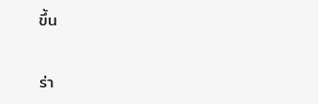ขึ้น

ร่า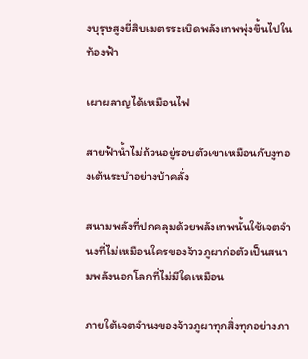งบุรุษสูงยี่สิบเมตรระเบิดพลังเทพพุ่งขึ้นไปในท้องฟ้า

เผาผลาญได้เหมือนไฟ

สายฟ้าน้ำไม่ถ้วนอยู่รอบตัวเขาเหมือนกับงูทองเต้นระบำอย่างบ้าคลั่ง

สนามพลังที่ปกคลุมด้วยพลังเทพนั้นใช้เจตจำนงที่ไม่เหมือนใครของจ้าวภูผาก่อตัวเป็นสนามพลังนอกโลกที่ไม่มีใดเหมือน

ภายใต้เจตจำนงของจ้าวภูผาทุกสิ่งทุกอย่างภา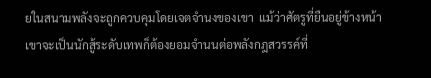ยในสนามพลังจะถูกควบคุมโดยเจตจำนงของเขา  แม้ว่าศัตรูที่ยืนอยู่ข้างหน้าเขาจะเป็นนักสู้ระดับเทพก็ต้องยอมจำนนต่อพลังกฎสวรรค์ที่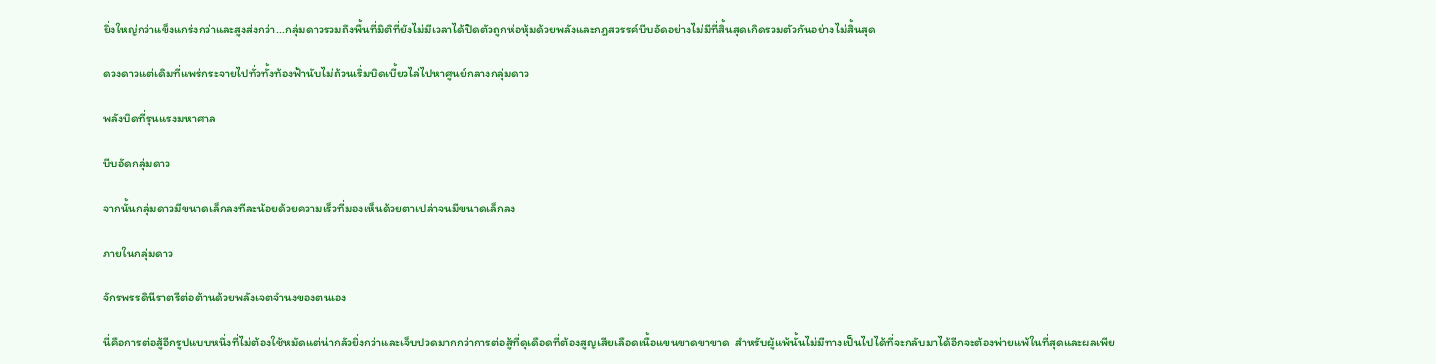ยิ่งใหญ่กว่าแข็งแกร่งกว่าและสูงส่งกว่า...กลุ่มดาวรวมถึงพื้นที่มิติที่ยังไม่มีเวลาได้ปิดตัวถูกห่อหุ้มด้วยพลังและกฎสวรรค์บีบอัดอย่างไม่มีที่สิ้นสุดเกิดรวมตัวกันอย่างไม่สิ้นสุด

ดวงดาวแต่เดิมที่แพร่กระจายไปทั่วทั้งท้องฟ้านับไม่ถ้วนเริ่มบิดเบี้ยวไล่ไปหาศูนย์กลางกลุ่มดาว

พลังบิดที่รุนแรงมหาศาล

บีบอัดกลุ่มดาว

จากนั้นกลุ่มดาวมีขนาดเล็กลงทีละน้อยด้วยความเร็วที่มองเห็นด้วยตาเปล่าจนมีขนาดเล็กลง

ภายในกลุ่มดาว

จักรพรรดินีราตรีต่อต้านด้วยพลังเจตจำนงของตนเอง

นี่คือการต่อสู้อีกรูปแบบหนึ่งที่ไม่ต้องใช้หมัดแต่น่ากลัวยิ่งกว่าและเจ็บปวดมากกว่าการต่อสู้ที่ดุเดือดที่ต้องสูญเสียเลือดเนื้อแขนขาดขาขาด  สำหรับผู้แพ้นั้นไม่มีทางเป็นไปได้ที่จะกลับมาได้อีกจะต้องพ่ายแพ้ในที่สุดและผลเพีย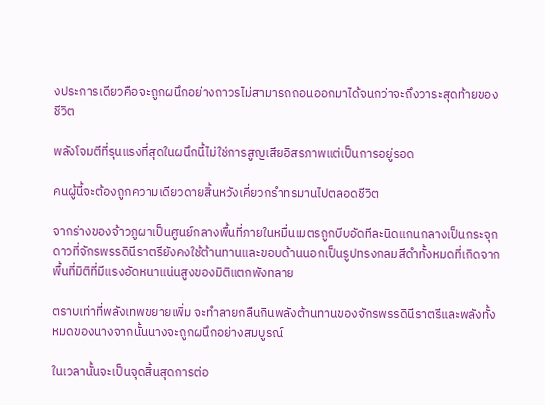งประการเดียวคือจะถูกผนึกอย่างถาวรไม่สามารถถอนออกมาได้จนกว่าจะถึงวาระสุดท้ายของชีวิต

พลังโจมตีที่รุนแรงที่สุดในผนึกนี้ไม่ใช่การสูญเสียอิสรภาพแต่เป็นการอยู่รอด

คนผู้นี้จะต้องถูกความเดียวดายสิ้นหวังเคี่ยวกรำทรมานไปตลอดชีวิต

จากร่างของจ้าวภูผาเป็นศูนย์กลางพื้นที่ภายในหมื่นเมตรถูกบีบอัดทีละนิดแกนกลางเป็นกระจุกดาวที่จักรพรรดินีราตรียังคงใช้ต้านทานและขอบด้านนอกเป็นรูปทรงกลมสีดำทั้งหมดที่เกิดจากพื้นที่มิติที่มีแรงอัดหนาแน่นสูงของมิติแตกพังทลาย

ตราบเท่าที่พลังเทพขยายเพิ่ม จะทำลายกลืนกินพลังต้านทานของจักรพรรดินีราตรีและพลังทั้งหมดของนางจากนั้นนางจะถูกผนึกอย่างสมบูรณ์

ในเวลานั้นจะเป็นจุดสิ้นสุดการต่อ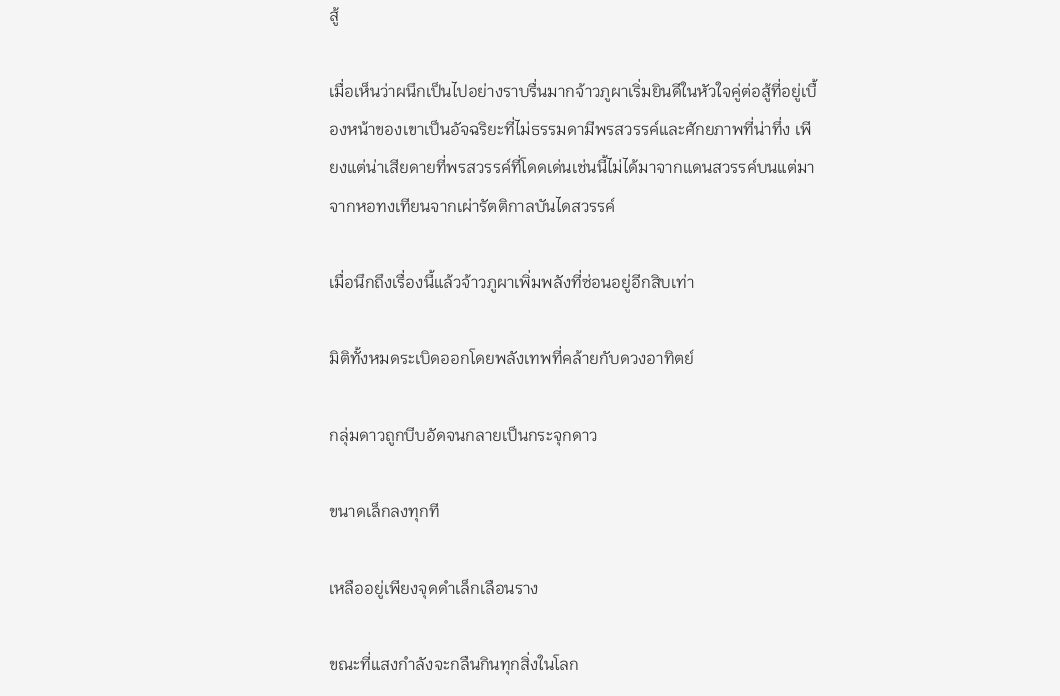สู้

เมื่อเห็นว่าผนึกเป็นไปอย่างราบรื่นมากจ้าวภูผาเริ่มยินดีในหัวใจคู่ต่อสู้ที่อยู่เบื้องหน้าของเขาเป็นอัจฉริยะที่ไม่ธรรมดามีพรสวรรค์และศักยภาพที่น่าทึ่ง เพียงแต่น่าเสียดายที่พรสวรรค์ที่โดดเด่นเช่นนี้ไม่ได้มาจากแดนสวรรค์บนแต่มาจากหอทงเทียนจากเผ่ารัตติกาลบันไดสวรรค์

เมื่อนึกถึงเรื่องนี้แล้วจ้าวภูผาเพิ่มพลังที่ซ่อนอยู่อีกสิบเท่า

มิติทั้งหมดระเบิดออกโดยพลังเทพที่คล้ายกับดวงอาทิตย์

กลุ่มดาวถูกบีบอัดจนกลายเป็นกระจุกดาว

ขนาดเล็กลงทุกที

เหลืออยู่เพียงจุดดำเล็กเลือนราง

ขณะที่แสงกำลังจะกลืนกินทุกสิ่งในโลก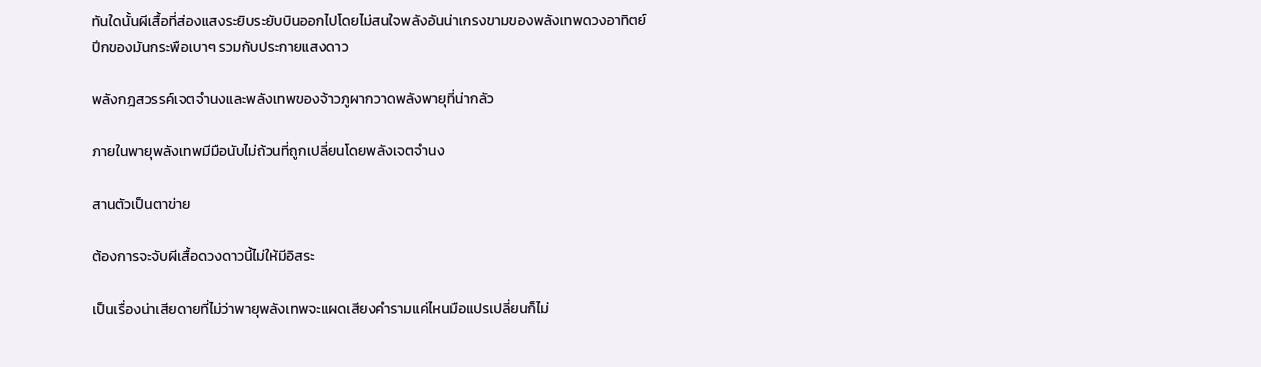ทันใดนั้นผีเสื้อที่ส่องแสงระยิบระยับบินออกไปโดยไม่สนใจพลังอันน่าเกรงขามของพลังเทพดวงอาทิตย์ปีกของมันกระพือเบาๆ รวมกับประกายแสงดาว

พลังกฎสวรรค์เจตจำนงและพลังเทพของจ้าวภูผากวาดพลังพายุที่น่ากลัว

ภายในพายุพลังเทพมีมือนับไม่ถ้วนที่ถูกเปลี่ยนโดยพลังเจตจำนง

สานตัวเป็นตาข่าย

ต้องการจะจับผีเสื้อดวงดาวนี้ไม่ให้มีอิสระ

เป็นเรื่องน่าเสียดายที่ไม่ว่าพายุพลังเทพจะแผดเสียงคำรามแค่ไหนมือแปรเปลี่ยนก็ไม่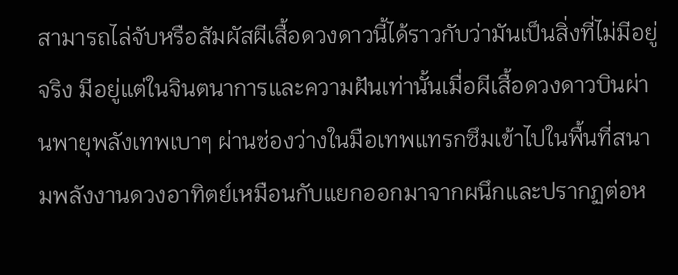สามารถไล่จับหรือสัมผัสผีเสื้อดวงดาวนี้ได้ราวกับว่ามันเป็นสิ่งที่ไม่มีอยู่จริง มีอยู่แต่ในจินตนาการและความฝันเท่านั้นเมื่อผีเสื้อดวงดาวบินผ่านพายุพลังเทพเบาๆ ผ่านช่องว่างในมือเทพแทรกซึมเข้าไปในพื้นที่สนามพลังงานดวงอาทิตย์เหมือนกับแยกออกมาจากผนึกและปรากฏต่อห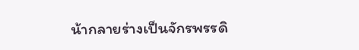น้ากลายร่างเป็นจักรพรรดิ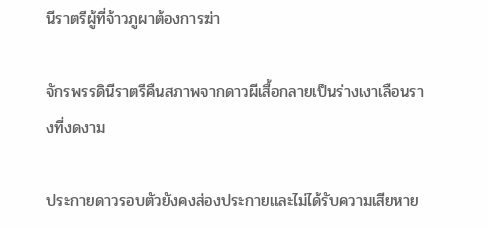นีราตรีผู้ที่จ้าวภูผาต้องการฆ่า

จักรพรรดินีราตรีคืนสภาพจากดาวผีเสื้อกลายเป็นร่างเงาเลือนรางที่งดงาม

ประกายดาวรอบตัวยังคงส่องประกายและไม่ได้รับความเสียหาย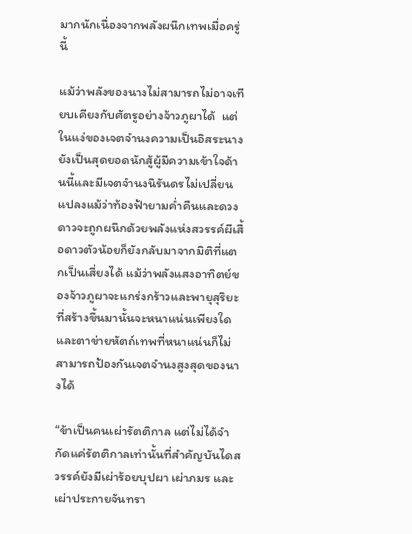มากนักเนื่องจากพลังผนึกเทพเมื่อครู่นี้

แม้ว่าพลังของนางไม่สามารถไม่อาจเทียบเคียงกับศัตรูอย่างจ้าวภูผาได้  แต่ในแง่ของเจตจำนงความเป็นอิสระนางยังเป็นสุดยอดนักสู้ผู้มีความเข้าใจด้านนี้และมีเจตจำนงนิรันดรไม่เปลี่ยนแปลงแม้ว่าท้องฟ้ายามค่ำคืนและดวงดาวจะถูกผนึกด้วยพลังแห่งสวรรค์ผีเสื้อดาวตัวน้อยก็ยังกลับมาจากมิติที่แตกเป็นเสี่ยงได้ แม้ว่าพลังแสงอาทิตย์ของจ้าวภูผาจะแกร่งกร้าวและพายุสุริยะที่สร้างขึ้นมานั้นจะหนาแน่นเพียงใดและตาข่ายหัตถ์เทพที่หนาแน่นก็ไม่สามารถป้องกันเจตจำนงสูงสุดของนางได้

“ข้าเป็นคนเผ่ารัตติกาล แต่ไม่ได้จำกัดแค่รัตติกาลเท่านั้นที่สำคัญบันไดสวรรค์ยังมีเผ่าร้อยบุปผา เผ่าภมร และเผ่าประกายจันทรา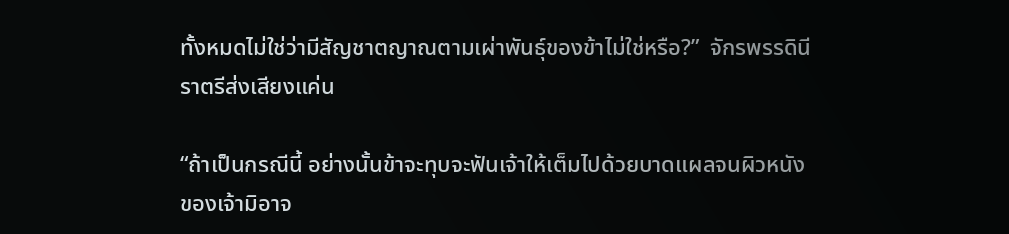ทั้งหมดไม่ใช่ว่ามีสัญชาตญาณตามเผ่าพันธุ์ของข้าไม่ใช่หรือ?”  จักรพรรดินีราตรีส่งเสียงแค่น

“ถ้าเป็นกรณีนี้ อย่างนั้นข้าจะทุบจะฟันเจ้าให้เต็มไปด้วยบาดแผลจนผิวหนังของเจ้ามิอาจ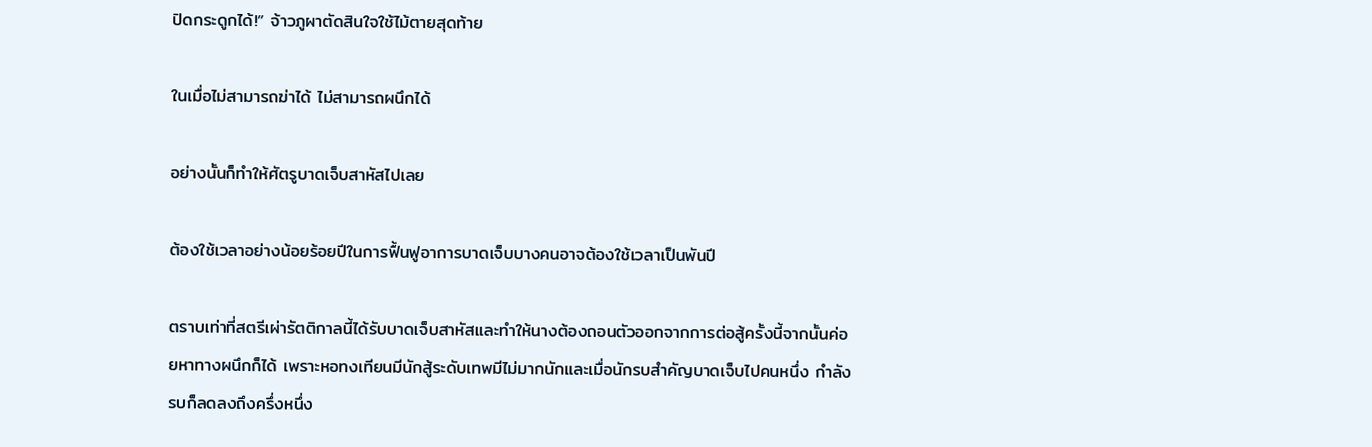ปิดกระดูกได้!” จ้าวภูผาตัดสินใจใช้ไม้ตายสุดท้าย

ในเมื่อไม่สามารถฆ่าได้ ไม่สามารถผนึกได้

อย่างนั้นก็ทำให้ศัตรูบาดเจ็บสาหัสไปเลย

ต้องใช้เวลาอย่างน้อยร้อยปีในการฟื้นฟูอาการบาดเจ็บบางคนอาจต้องใช้เวลาเป็นพันปี

ตราบเท่าที่สตรีเผ่ารัตติกาลนี้ได้รับบาดเจ็บสาหัสและทำให้นางต้องถอนตัวออกจากการต่อสู้ครั้งนี้จากนั้นค่อยหาทางผนึกก็ได้ เพราะหอทงเทียนมีนักสู้ระดับเทพมีไม่มากนักและเมื่อนักรบสำคัญบาดเจ็บไปคนหนึ่ง กำลังรบก็ลดลงถึงครึ่งหนึ่ง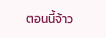ตอนนี้จ้าว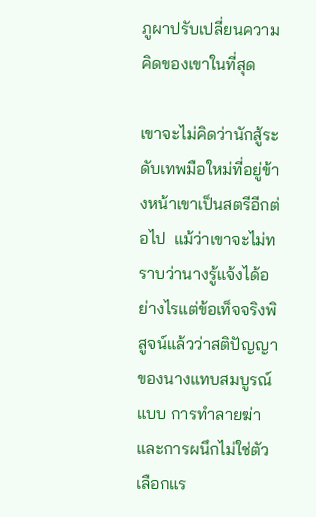ภูผาปรับเปลี่ยนความคิดของเขาในที่สุด

เขาจะไม่คิดว่านักสู้ระดับเทพมือใหม่ที่อยู่ข้างหน้าเขาเป็นสตรีอีกต่อไป  แม้ว่าเขาจะไม่ทราบว่านางรู้แจ้งได้อย่างไรแต่ข้อเท็จจริงพิสูจน์แล้วว่าสติปัญญาของนางแทบสมบูรณ์แบบ การทำลายฆ่าและการผนึกไม่ใช่ตัวเลือกแร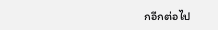กอีกต่อไป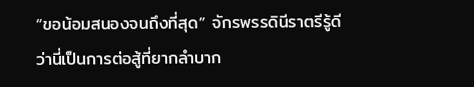“ขอน้อมสนองจนถึงที่สุด” จักรพรรดินีราตรีรู้ดีว่านี่เป็นการต่อสู้ที่ยากลำบาก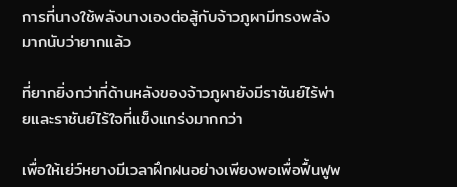การที่นางใช้พลังนางเองต่อสู้กับจ้าวภูผามีทรงพลังมากนับว่ายากแล้ว

ที่ยากยิ่งกว่าที่ด้านหลังของจ้าวภูผายังมีราชันย์ไร้พ่ายและราชันย์ไร้ใจที่แข็งแกร่งมากกว่า

เพื่อให้เย่ว์หยางมีเวลาฝึกฝนอย่างเพียงพอเพื่อฟื้นฟูพ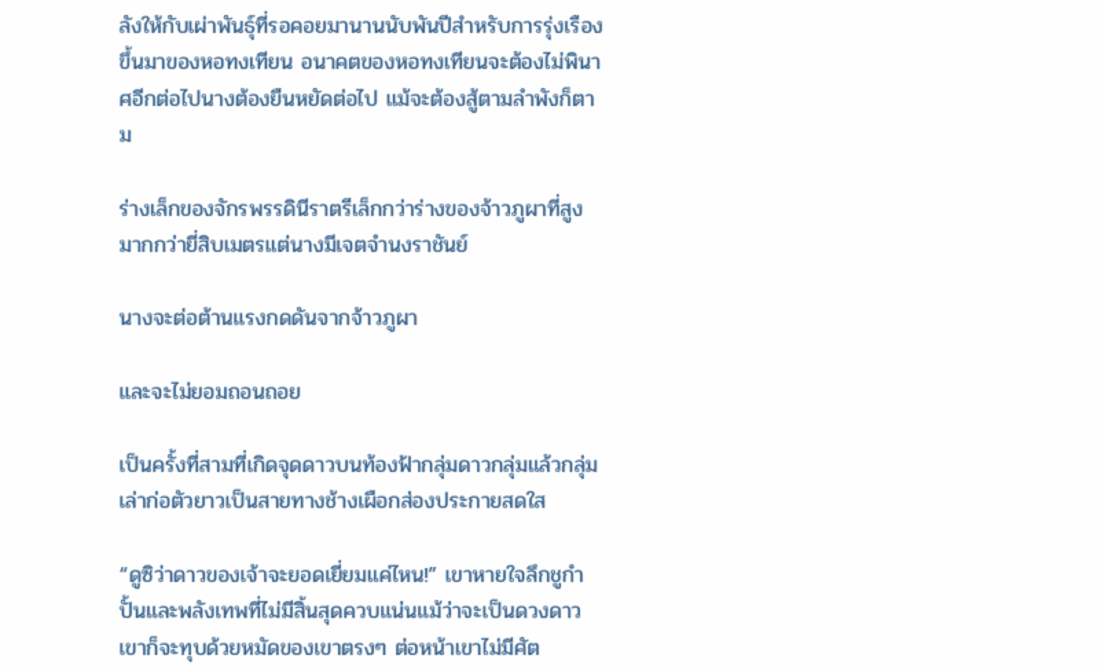ลังให้กับเผ่าพันธุ์ที่รอคอยมานานนับพันปีสำหรับการรุ่งเรืองขึ้นมาของหอทงเทียน อนาคตของหอทงเทียนจะต้องไม่พินาศอีกต่อไปนางต้องยืนหยัดต่อไป แม้จะต้องสู้ตามลำพังก็ตาม

ร่างเล็กของจักรพรรดินีราตรีเล็กกว่าร่างของจ้าวภูผาที่สูงมากกว่ายี่สิบเมตรแต่นางมีเจตจำนงราชันย์

นางจะต่อต้านแรงกดดันจากจ้าวภูผา

และจะไม่ยอมถอนถอย

เป็นครั้งที่สามที่เกิดจุดดาวบนท้องฟ้ากลุ่มดาวกลุ่มแล้วกลุ่มเล่าก่อตัวยาวเป็นสายทางช้างเผือกส่องประกายสดใส

“ดูซิว่าดาวของเจ้าจะยอดเยี่ยมแค่ไหน!” เขาหายใจลึกชูกำปั้นและพลังเทพที่ไม่มีสิ้นสุดควบแน่นแม้ว่าจะเป็นดวงดาวเขาก็จะทุบด้วยหมัดของเขาตรงๆ ต่อหน้าเขาไม่มีศัต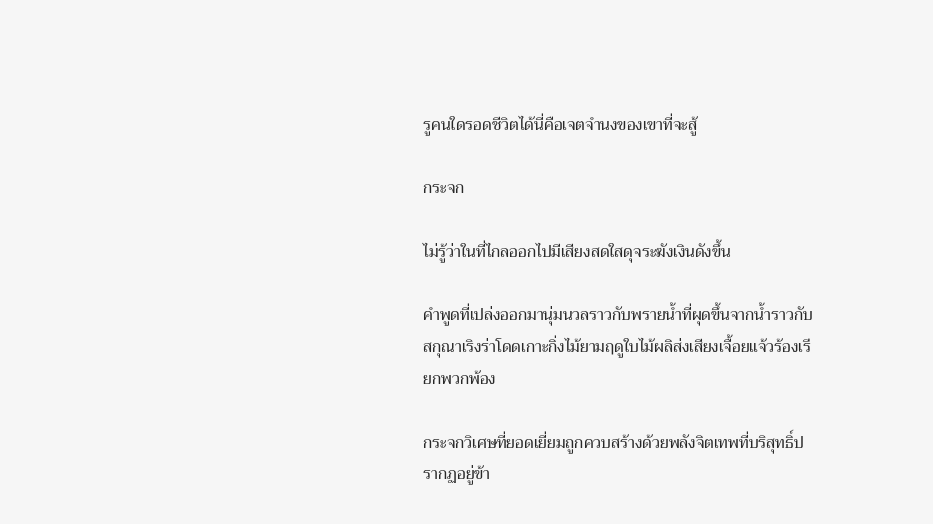รูคนใดรอดชีวิตได้นี่คือเจตจำนงของเขาที่จะสู้

กระจก

ไม่รู้ว่าในที่ไกลออกไปมีเสียงสดใสดุจระฆังเงินดังขึ้น

คำพูดที่เปล่งออกมานุ่มนวลราวกับพรายน้ำที่ผุดขึ้นจากน้ำราวกับสกุณาเริงร่าโดดเกาะกิ่งไม้ยามฤดูใบไม้ผลิส่งเสียงเจื้อยแจ้วร้องเรียกพวกพ้อง

กระจกวิเศษที่ยอดเยี่ยมถูกควบสร้างด้วยพลังจิตเทพที่บริสุทธิ์ปรากฏอยู่ข้า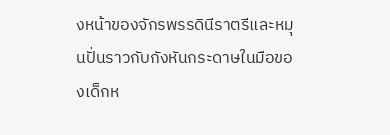งหน้าของจักรพรรดินีราตรีและหมุนปั่นราวกับกังหันกระดาษในมือของเด็กห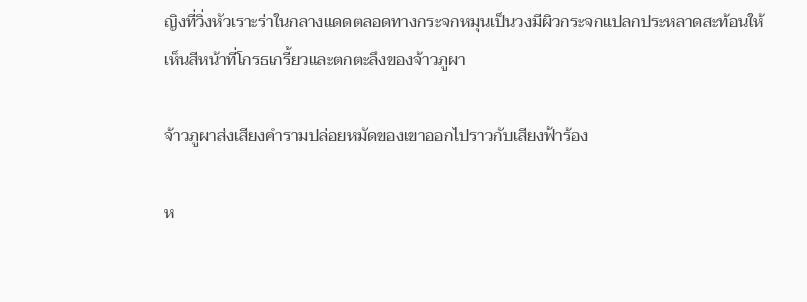ญิงที่วิ่งหัวเราะร่าในกลางแดดตลอดทางกระจกหมุนเป็นวงมีผิวกระจกแปลกประหลาดสะท้อนให้เห็นสีหน้าที่โกรธเกรี้ยวและตกตะลึงของจ้าวภูผา

จ้าวภูผาส่งเสียงคำรามปล่อยหมัดของเขาออกไปราวกับเสียงฟ้าร้อง

ห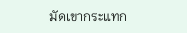มัดเขากระแทก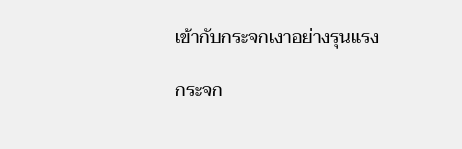เข้ากับกระจกเงาอย่างรุนแรง

กระจก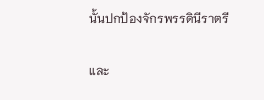นั้นปกป้องจักรพรรดินีราตรี

และ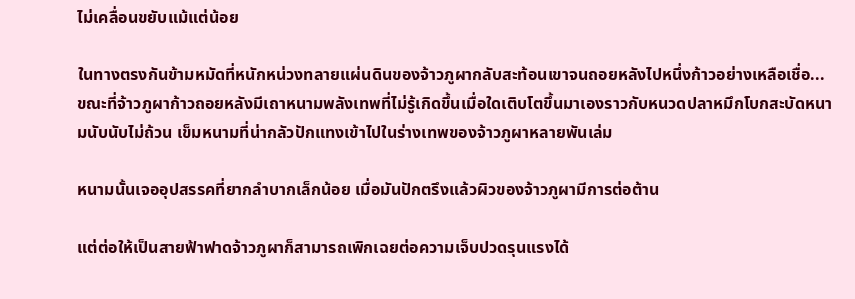ไม่เคลื่อนขยับแม้แต่น้อย

ในทางตรงกันข้ามหมัดที่หนักหน่วงทลายแผ่นดินของจ้าวภูผากลับสะท้อนเขาจนถอยหลังไปหนึ่งก้าวอย่างเหลือเชื่อ... ขณะที่จ้าวภูผาก้าวถอยหลังมีเถาหนามพลังเทพที่ไม่รู้เกิดขึ้นเมื่อใดเติบโตขึ้นมาเองราวกับหนวดปลาหมึกโบกสะบัดหนามนับนับไม่ถ้วน เข็มหนามที่น่ากลัวปักแทงเข้าไปในร่างเทพของจ้าวภูผาหลายพันเล่ม

หนามนั้นเจออุปสรรคที่ยากลำบากเล็กน้อย เมื่อมันปักตรึงแล้วผิวของจ้าวภูผามีการต่อต้าน

แต่ต่อให้เป็นสายฟ้าฟาดจ้าวภูผาก็สามารถเพิกเฉยต่อความเจ็บปวดรุนแรงได้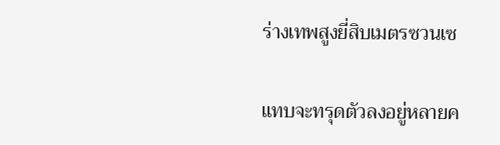ร่างเทพสูงยี่สิบเมตรซวนเซ

แทบจะทรุดตัวลงอยู่หลายค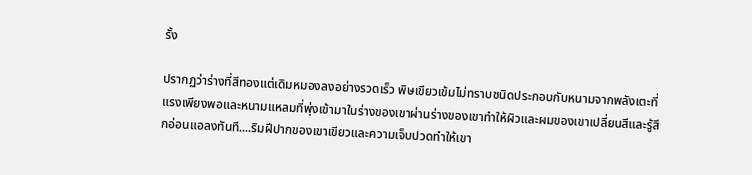รั้ง

ปรากฏว่าร่างที่สีทองแต่เดิมหมองลงอย่างรวดเร็ว พิษเขียวเข้มไม่ทราบชนิดประกอบกับหนามจากพลังเตะที่แรงเพียงพอและหนามแหลมที่พุ่งเข้ามาในร่างของเขาผ่านร่างของเขาทำให้ผิวและผมของเขาเปลี่ยนสีและรู้สึกอ่อนแอลงทันที....ริมฝีปากของเขาเขียวและความเจ็บปวดทำให้เขา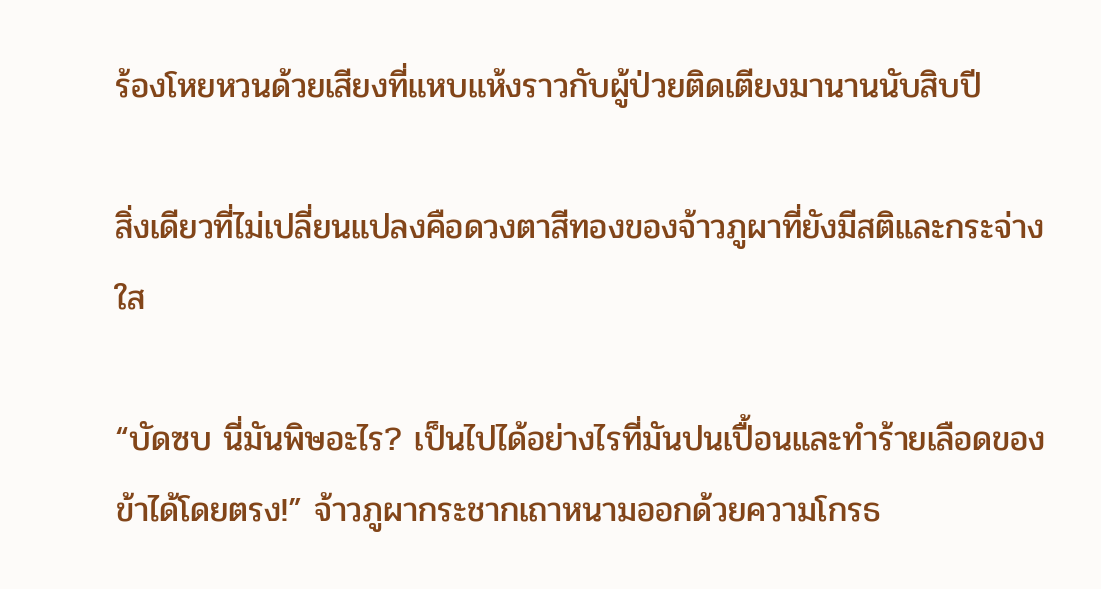ร้องโหยหวนด้วยเสียงที่แหบแห้งราวกับผู้ป่วยติดเตียงมานานนับสิบปี

สิ่งเดียวที่ไม่เปลี่ยนแปลงคือดวงตาสีทองของจ้าวภูผาที่ยังมีสติและกระจ่างใส

“บัดซบ นี่มันพิษอะไร? เป็นไปได้อย่างไรที่มันปนเปื้อนและทำร้ายเลือดของข้าได้โดยตรง!” จ้าวภูผากระชากเถาหนามออกด้วยความโกรธ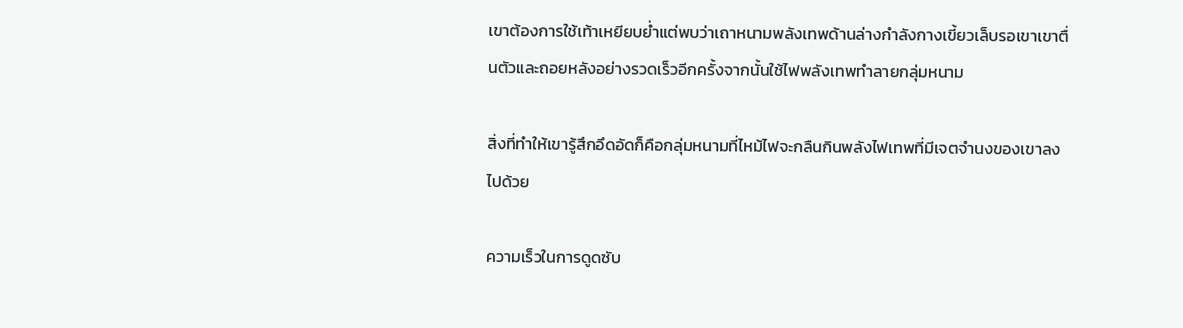เขาต้องการใช้เท้าเหยียบย่ำแต่พบว่าเถาหนามพลังเทพด้านล่างกำลังกางเขี้ยวเล็บรอเขาเขาตื่นตัวและถอยหลังอย่างรวดเร็วอีกครั้งจากนั้นใช้ไฟพลังเทพทำลายกลุ่มหนาม

สิ่งที่ทำให้เขารู้สึกอึดอัดก็คือกลุ่มหนามที่ไหม้ไฟจะกลืนกินพลังไฟเทพที่มีเจตจำนงของเขาลงไปด้วย

ความเร็วในการดูดซับ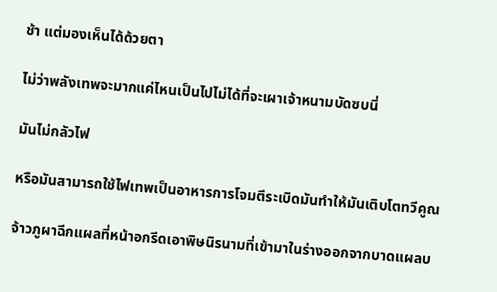ช้า แต่มองเห็นได้ด้วยตา

ไม่ว่าพลังเทพจะมากแค่ไหนเป็นไปไม่ได้ที่จะเผาเจ้าหนามบัดซบนี่

มันไม่กลัวไฟ

หรือมันสามารถใช้ไฟเทพเป็นอาหารการโจมตีระเบิดมันทำให้มันเติบโตทวีคูณ

จ้าวภูผาฉีกแผลที่หน้าอกรีดเอาพิษนิรนามที่เข้ามาในร่างออกจากบาดแผลบ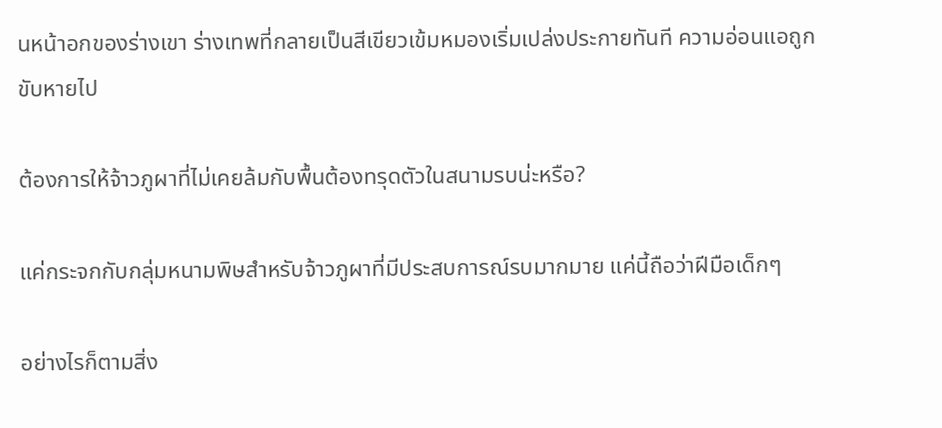นหน้าอกของร่างเขา ร่างเทพที่กลายเป็นสีเขียวเข้มหมองเริ่มเปล่งประกายทันที ความอ่อนแอถูกขับหายไป

ต้องการให้จ้าวภูผาที่ไม่เคยล้มกับพื้นต้องทรุดตัวในสนามรบน่ะหรือ?

แค่กระจกกับกลุ่มหนามพิษสำหรับจ้าวภูผาที่มีประสบการณ์รบมากมาย แค่นี้ถือว่าฝีมือเด็กๆ

อย่างไรก็ตามสิ่ง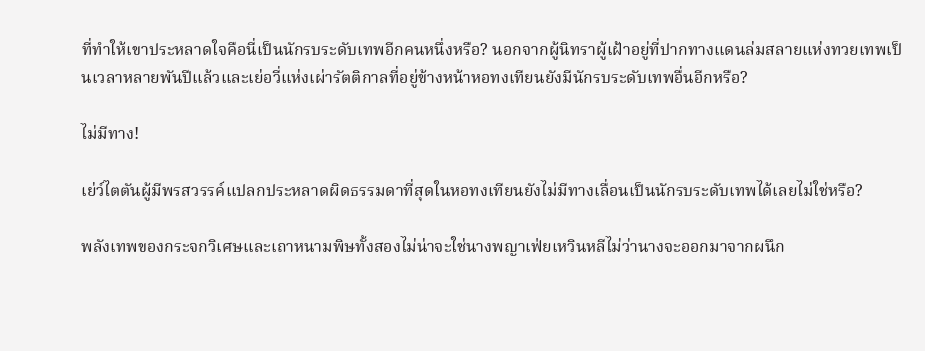ที่ทำให้เขาประหลาดใจคือนี่เป็นนักรบระดับเทพอีกคนหนึ่งหรือ? นอกจากผู้นิทราผู้เฝ้าอยู่ที่ปากทางแดนล่มสลายแห่งทวยเทพเป็นเวลาหลายพันปีแล้วและเย่อวี่แห่งเผ่ารัตติกาลที่อยู่ข้างหน้าหอทงเทียนยังมีนักรบระดับเทพอื่นอีกหรือ?

ไม่มีทาง!

เย่ว์ไตตันผู้มีพรสวรรค์แปลกประหลาดผิดธรรมดาที่สุดในหอทงเทียนยังไม่มีทางเลื่อนเป็นนักรบระดับเทพได้เลยไม่ใช่หรือ?

พลังเทพของกระจกวิเศษและเถาหนามพิษทั้งสองไม่น่าจะใช่นางพญาเฟ่ยเหวินหลีไม่ว่านางจะออกมาจากผนึก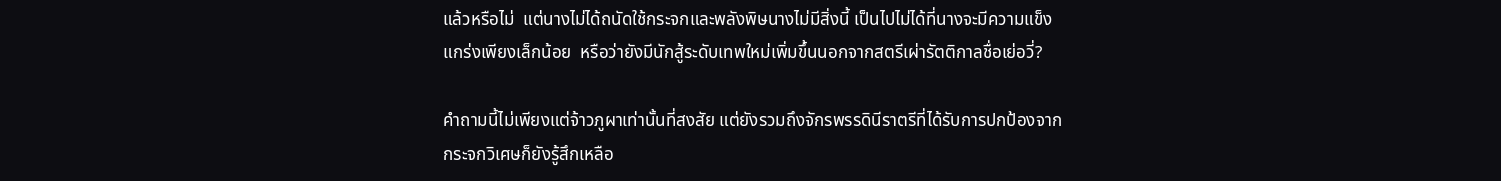แล้วหรือไม่  แต่นางไม่ได้ถนัดใช้กระจกและพลังพิษนางไม่มีสิ่งนี้ เป็นไปไม่ได้ที่นางจะมีความแข็งแกร่งเพียงเล็กน้อย  หรือว่ายังมีนักสู้ระดับเทพใหม่เพิ่มขึ้นนอกจากสตรีเผ่ารัตติกาลชื่อเย่อวี่?

คำถามนี้ไม่เพียงแต่จ้าวภูผาเท่านั้นที่สงสัย แต่ยังรวมถึงจักรพรรดินีราตรีที่ได้รับการปกป้องจากกระจกวิเศษก็ยังรู้สึกเหลือ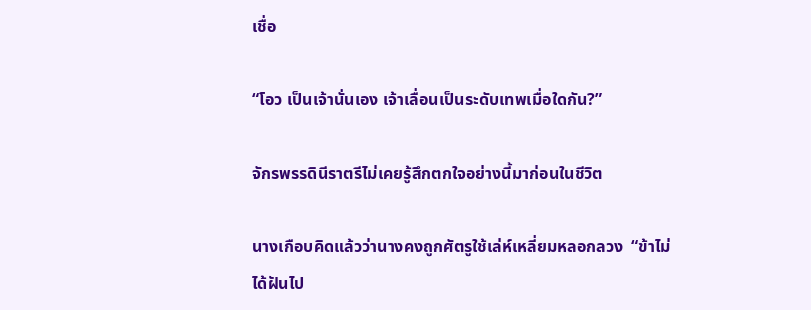เชื่อ

“โอว เป็นเจ้านั่นเอง เจ้าเลื่อนเป็นระดับเทพเมื่อใดกัน?”

จักรพรรดินีราตรีไม่เคยรู้สึกตกใจอย่างนี้มาก่อนในชีวิต

นางเกือบคิดแล้วว่านางคงถูกศัตรูใช้เล่ห์เหลี่ยมหลอกลวง  “ข้าไม่ได้ฝันไป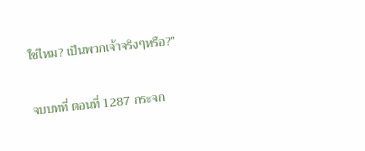ใช่ไหม? เป็นพวกเจ้าจริงๆหรือ?”

จบบทที่ ตอนที่ 1287 กระจก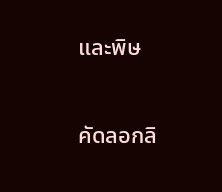และพิษ

คัดลอกลิ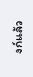งก์แล้ว